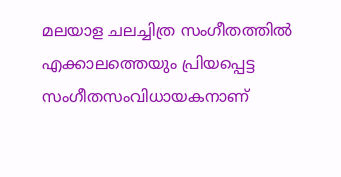മലയാള ചലച്ചിത്ര സംഗീതത്തിൽ എക്കാലത്തെയും പ്രിയപ്പെട്ട സംഗീതസംവിധായകനാണ്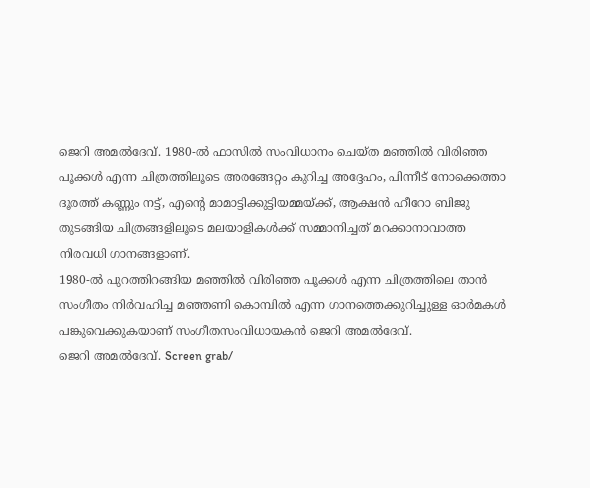ജെറി അമൽദേവ്. 1980-ൽ ഫാസിൽ സംവിധാനം ചെയ്ത മഞ്ഞിൽ വിരിഞ്ഞ പൂക്കൾ എന്ന ചിത്രത്തിലൂടെ അരങ്ങേറ്റം കുറിച്ച അദ്ദേഹം, പിന്നീട് നോക്കെത്താ ദൂരത്ത് കണ്ണും നട്ട്, എന്റെ മാമാട്ടിക്കുട്ടിയമ്മയ്ക്ക്, ആക്ഷൻ ഹീറോ ബിജു തുടങ്ങിയ ചിത്രങ്ങളിലൂടെ മലയാളികൾക്ക് സമ്മാനിച്ചത് മറക്കാനാവാത്ത നിരവധി ഗാനങ്ങളാണ്.
1980-ൽ പുറത്തിറങ്ങിയ മഞ്ഞിൽ വിരിഞ്ഞ പൂക്കൾ എന്ന ചിത്രത്തിലെ താൻ സംഗീതം നിർവഹിച്ച മഞ്ഞണി കൊമ്പിൽ എന്ന ഗാനത്തെക്കുറിച്ചുള്ള ഓർമകൾ പങ്കുവെക്കുകയാണ് സംഗീതസംവിധായകൻ ജെറി അമൽദേവ്.
ജെറി അമൽദേവ്. Screen grab/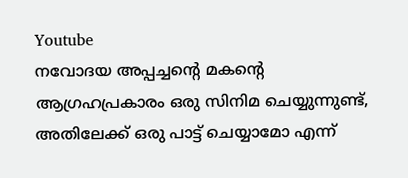Youtube
നവോദയ അപ്പച്ചന്റെ മകന്റെ ആഗ്രഹപ്രകാരം ഒരു സിനിമ ചെയ്യുന്നുണ്ട്, അതിലേക്ക് ഒരു പാട്ട് ചെയ്യാമോ എന്ന്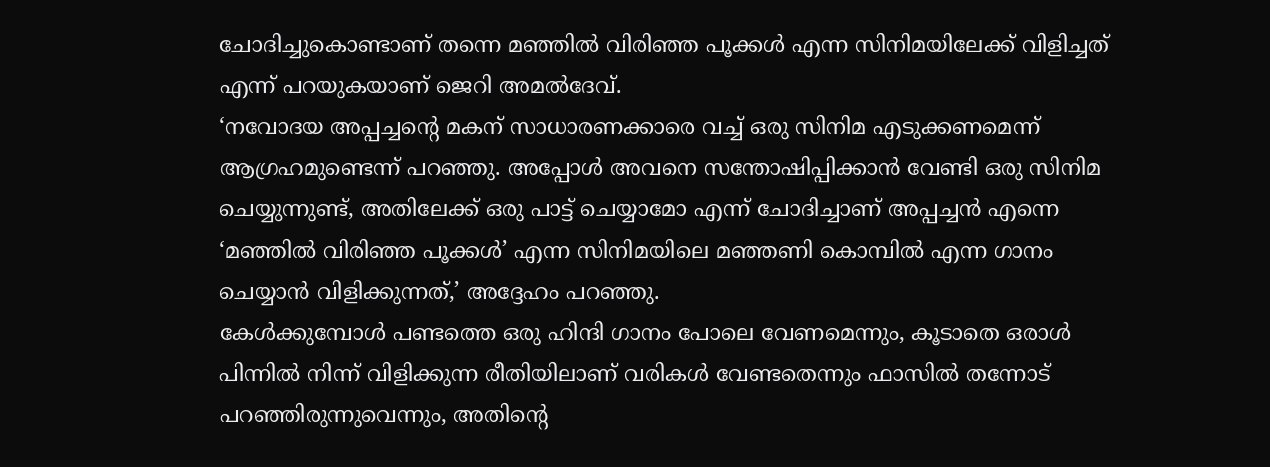ചോദിച്ചുകൊണ്ടാണ് തന്നെ മഞ്ഞിൽ വിരിഞ്ഞ പൂക്കൾ എന്ന സിനിമയിലേക്ക് വിളിച്ചത് എന്ന് പറയുകയാണ് ജെറി അമൽദേവ്.
‘നവോദയ അപ്പച്ചന്റെ മകന് സാധാരണക്കാരെ വച്ച് ഒരു സിനിമ എടുക്കണമെന്ന് ആഗ്രഹമുണ്ടെന്ന് പറഞ്ഞു. അപ്പോൾ അവനെ സന്തോഷിപ്പിക്കാൻ വേണ്ടി ഒരു സിനിമ ചെയ്യുന്നുണ്ട്, അതിലേക്ക് ഒരു പാട്ട് ചെയ്യാമോ എന്ന് ചോദിച്ചാണ് അപ്പച്ചൻ എന്നെ ‘മഞ്ഞിൽ വിരിഞ്ഞ പൂക്കൾ’ എന്ന സിനിമയിലെ മഞ്ഞണി കൊമ്പിൽ എന്ന ഗാനം ചെയ്യാൻ വിളിക്കുന്നത്,’ അദ്ദേഹം പറഞ്ഞു.
കേൾക്കുമ്പോൾ പണ്ടത്തെ ഒരു ഹിന്ദി ഗാനം പോലെ വേണമെന്നും, കൂടാതെ ഒരാൾ പിന്നിൽ നിന്ന് വിളിക്കുന്ന രീതിയിലാണ് വരികൾ വേണ്ടതെന്നും ഫാസിൽ തന്നോട് പറഞ്ഞിരുന്നുവെന്നും, അതിന്റെ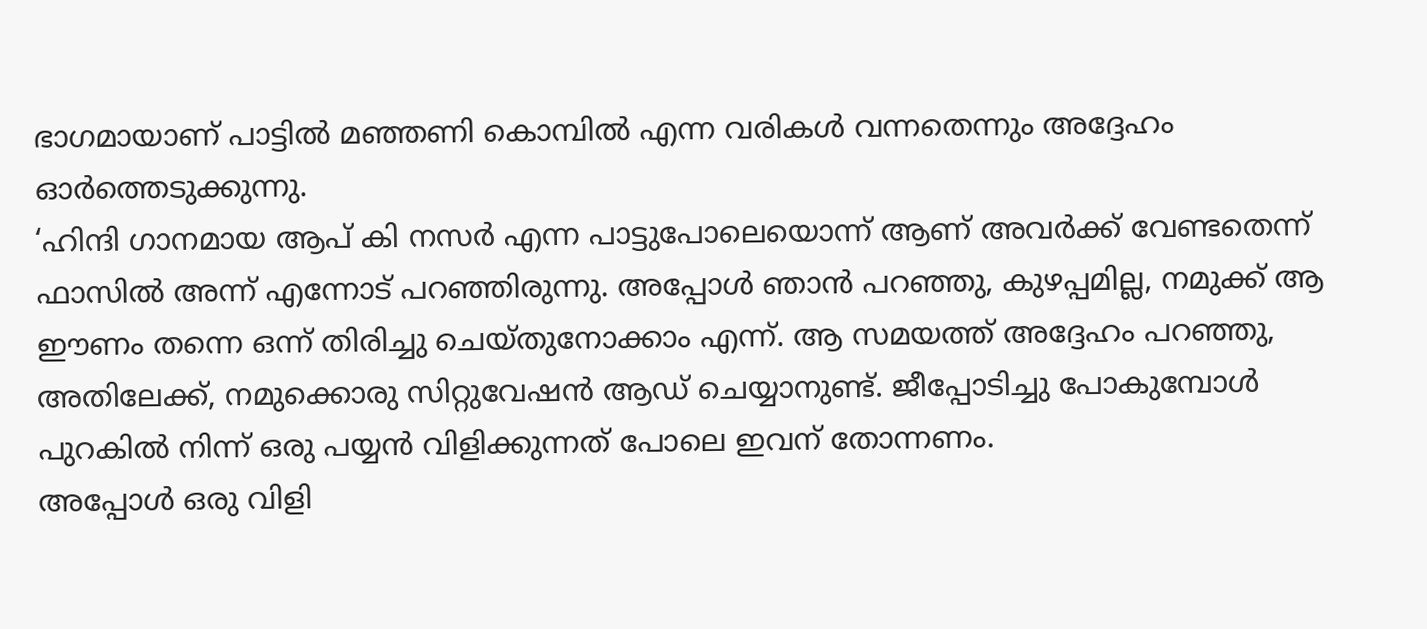ഭാഗമായാണ് പാട്ടിൽ മഞ്ഞണി കൊമ്പിൽ എന്ന വരികൾ വന്നതെന്നും അദ്ദേഹം ഓർത്തെടുക്കുന്നു.
‘ഹിന്ദി ഗാനമായ ആപ് കി നസർ എന്ന പാട്ടുപോലെയൊന്ന് ആണ് അവർക്ക് വേണ്ടതെന്ന് ഫാസിൽ അന്ന് എന്നോട് പറഞ്ഞിരുന്നു. അപ്പോൾ ഞാൻ പറഞ്ഞു, കുഴപ്പമില്ല, നമുക്ക് ആ ഈണം തന്നെ ഒന്ന് തിരിച്ചു ചെയ്തുനോക്കാം എന്ന്. ആ സമയത്ത് അദ്ദേഹം പറഞ്ഞു, അതിലേക്ക്, നമുക്കൊരു സിറ്റുവേഷൻ ആഡ് ചെയ്യാനുണ്ട്. ജീപ്പോടിച്ചു പോകുമ്പോൾ പുറകിൽ നിന്ന് ഒരു പയ്യൻ വിളിക്കുന്നത് പോലെ ഇവന് തോന്നണം.
അപ്പോൾ ഒരു വിളി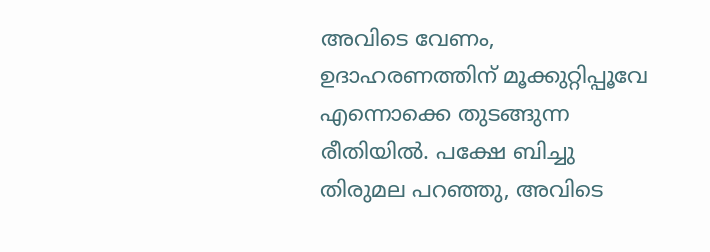അവിടെ വേണം, ഉദാഹരണത്തിന് മൂക്കുറ്റിപ്പൂവേ എന്നൊക്കെ തുടങ്ങുന്ന രീതിയിൽ. പക്ഷേ ബിച്ചു തിരുമല പറഞ്ഞു, അവിടെ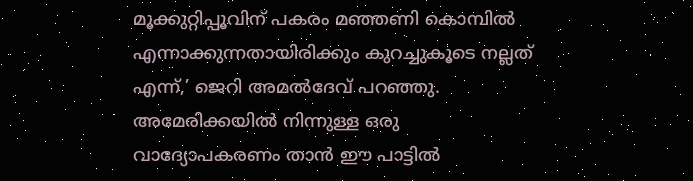മൂക്കുറ്റിപ്പൂവിന് പകരം മഞ്ഞണി കൊമ്പിൽ എന്നാക്കുന്നതായിരിക്കും കുറച്ചുകൂടെ നല്ലത് എന്ന്,’ ജെറി അമൽദേവ് പറഞ്ഞു.
അമേരിക്കയിൽ നിന്നുള്ള ഒരു വാദ്യോപകരണം താൻ ഈ പാട്ടിൽ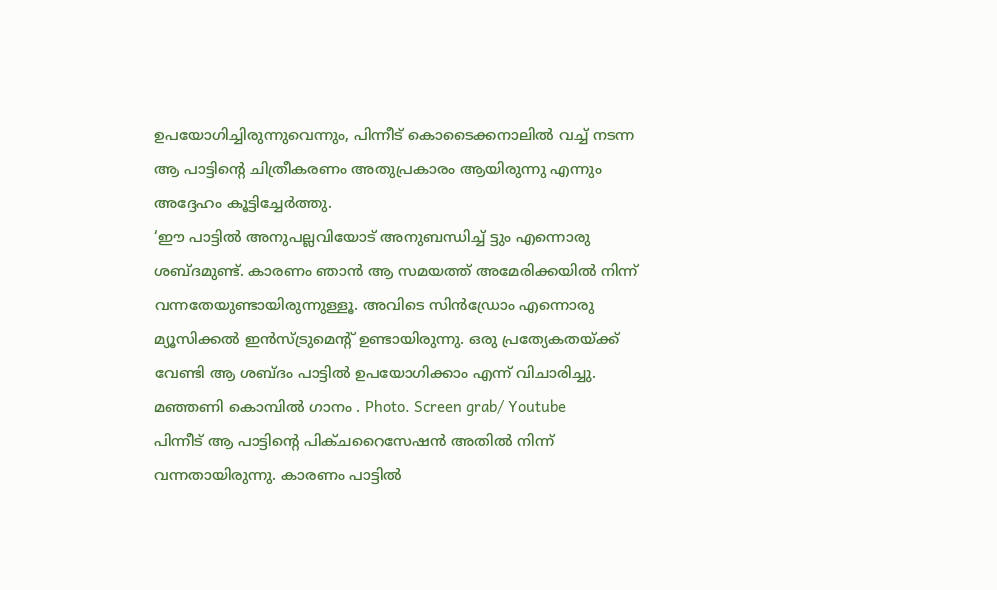ഉപയോഗിച്ചിരുന്നുവെന്നും, പിന്നീട് കൊടൈക്കനാലിൽ വച്ച് നടന്ന ആ പാട്ടിന്റെ ചിത്രീകരണം അതുപ്രകാരം ആയിരുന്നു എന്നും അദ്ദേഹം കൂട്ടിച്ചേർത്തു.
‘ഈ പാട്ടിൽ അനുപല്ലവിയോട് അനുബന്ധിച്ച് ട്ടും എന്നൊരു ശബ്ദമുണ്ട്. കാരണം ഞാൻ ആ സമയത്ത് അമേരിക്കയിൽ നിന്ന് വന്നതേയുണ്ടായിരുന്നുള്ളൂ. അവിടെ സിൻഡ്രോം എന്നൊരു മ്യൂസിക്കൽ ഇൻസ്ട്രുമെന്റ് ഉണ്ടായിരുന്നു. ഒരു പ്രത്യേകതയ്ക്ക് വേണ്ടി ആ ശബ്ദം പാട്ടിൽ ഉപയോഗിക്കാം എന്ന് വിചാരിച്ചു.
മഞ്ഞണി കൊമ്പിൽ ഗാനം . Photo. Screen grab/ Youtube
പിന്നീട് ആ പാട്ടിന്റെ പിക്ചറൈസേഷൻ അതിൽ നിന്ന് വന്നതായിരുന്നു. കാരണം പാട്ടിൽ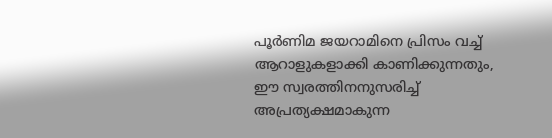പൂർണിമ ജയറാമിനെ പ്രിസം വച്ച് ആറാളുകളാക്കി കാണിക്കുന്നതും, ഈ സ്വരത്തിനനുസരിച്ച് അപ്രത്യക്ഷമാകുന്ന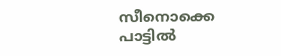സീനൊക്കെ പാട്ടിൽ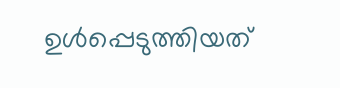ഉൾപ്പെടുത്തിയത്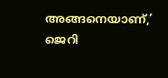അങ്ങനെയാണ്,’ ജെറി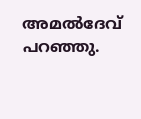അമൽദേവ് പറഞ്ഞു.